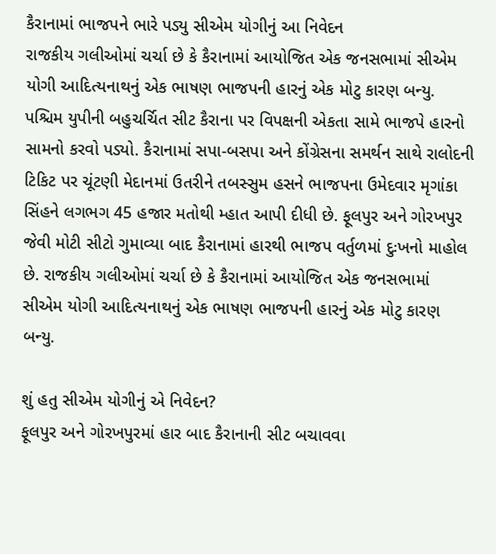કૈરાનામાં ભાજપને ભારે પડ્યુ સીએમ યોગીનું આ નિવેદન
રાજકીય ગલીઓમાં ચર્ચા છે કે કૈરાનામાં આયોજિત એક જનસભામાં સીએમ યોગી આદિત્યનાથનું એક ભાષણ ભાજપની હારનું એક મોટુ કારણ બન્યુ.
પશ્ચિમ યુપીની બહુચર્ચિત સીટ કૈરાના પર વિપક્ષની એકતા સામે ભાજપે હારનો સામનો કરવો પડ્યો. કૈરાનામાં સપા-બસપા અને કોંગ્રેસના સમર્થન સાથે રાલોદની ટિકિટ પર ચૂંટણી મેદાનમાં ઉતરીને તબસ્સુમ હસને ભાજપના ઉમેદવાર મૃગાંકા સિંહને લગભગ 45 હજાર મતોથી મ્હાત આપી દીધી છે. ફૂલપુર અને ગોરખપુર જેવી મોટી સીટો ગુમાવ્યા બાદ કૈરાનામાં હારથી ભાજપ વર્તુળમાં દુઃખનો માહોલ છે. રાજકીય ગલીઓમાં ચર્ચા છે કે કૈરાનામાં આયોજિત એક જનસભામાં સીએમ યોગી આદિત્યનાથનું એક ભાષણ ભાજપની હારનું એક મોટુ કારણ બન્યુ.

શું હતુ સીએમ યોગીનું એ નિવેદન?
ફૂલપુર અને ગોરખપુરમાં હાર બાદ કૈરાનાની સીટ બચાવવા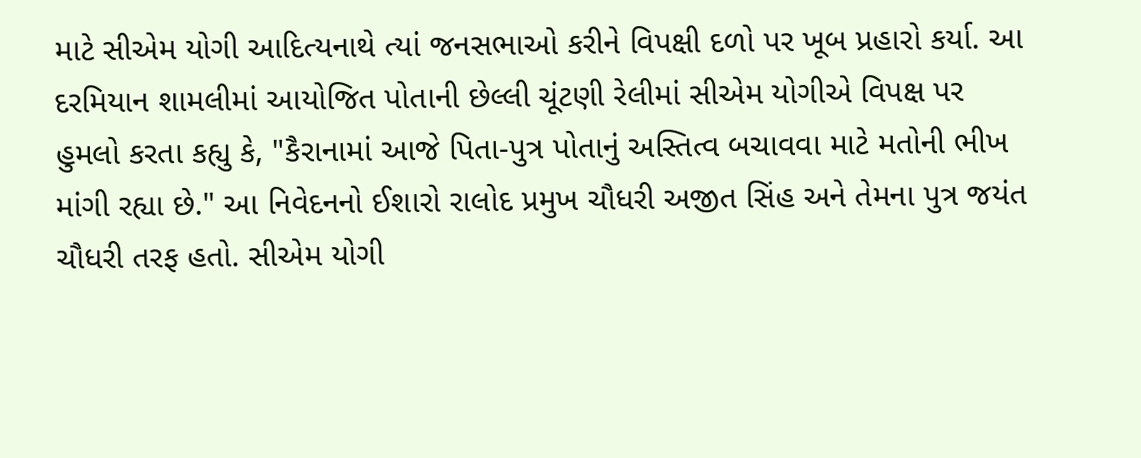માટે સીએમ યોગી આદિત્યનાથે ત્યાં જનસભાઓ કરીને વિપક્ષી દળો પર ખૂબ પ્રહારો કર્યા. આ દરમિયાન શામલીમાં આયોજિત પોતાની છેલ્લી ચૂંટણી રેલીમાં સીએમ યોગીએ વિપક્ષ પર હુમલો કરતા કહ્યુ કે, "કૈરાનામાં આજે પિતા-પુત્ર પોતાનું અસ્તિત્વ બચાવવા માટે મતોની ભીખ માંગી રહ્યા છે." આ નિવેદનનો ઈશારો રાલોદ પ્રમુખ ચૌધરી અજીત સિંહ અને તેમના પુત્ર જયંત ચૌધરી તરફ હતો. સીએમ યોગી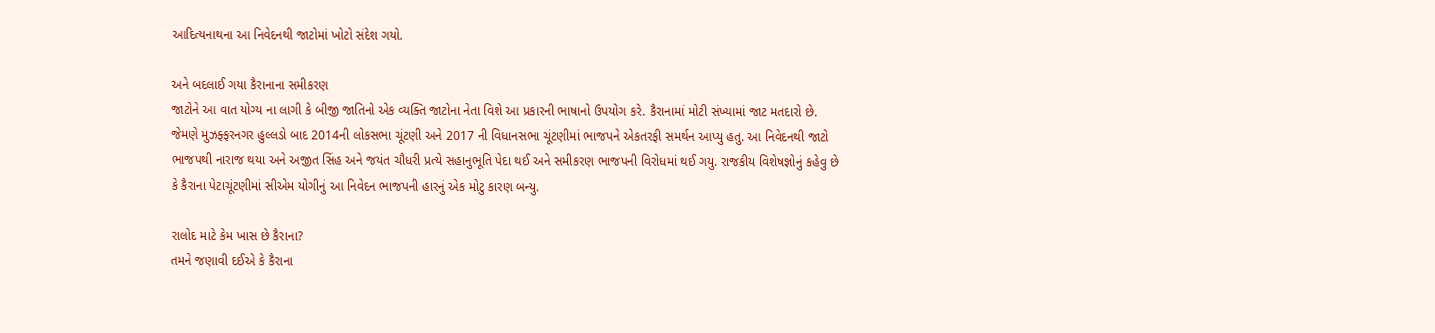આદિત્યનાથના આ નિવેદનથી જાટોમાં ખોટો સંદેશ ગયો.

અને બદલાઈ ગયા કૈરાનાના સમીકરણ
જાટોને આ વાત યોગ્ય ના લાગી કે બીજી જાતિનો એક વ્યક્તિ જાટોના નેતા વિશે આ પ્રકારની ભાષાનો ઉપયોગ કરે. કૈરાનામાં મોટી સંખ્યામાં જાટ મતદારો છે. જેમણે મુઝફ્ફરનગર હુલ્લડો બાદ 2014ની લોકસભા ચૂંટણી અને 2017 ની વિધાનસભા ચૂંટણીમાં ભાજપને એકતરફી સમર્થન આપ્યુ હતુ. આ નિવેદનથી જાટો ભાજપથી નારાજ થયા અને અજીત સિંહ અને જયંત ચૌધરી પ્રત્યે સહાનુભૂતિ પેદા થઈ અને સમીકરણ ભાજપની વિરોધમાં થઈ ગયુ. રાજકીય વિશેષજ્ઞોનું કહેવુ છે કે કૈરાના પેટાચૂંટણીમાં સીએમ યોગીનું આ નિવેદન ભાજપની હારનું એક મોટુ કારણ બન્યુ.

રાલોદ માટે કેમ ખાસ છે કૈરાના?
તમને જણાવી દઈએ કે કૈરાના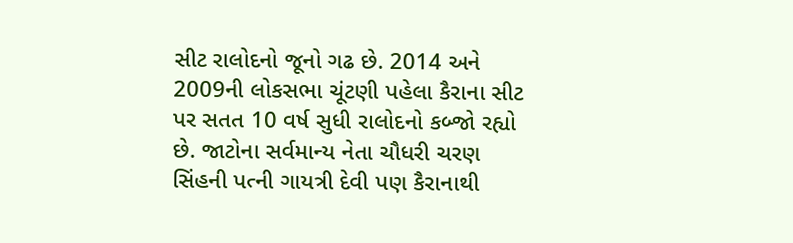સીટ રાલોદનો જૂનો ગઢ છે. 2014 અને 2009ની લોકસભા ચૂંટણી પહેલા કૈરાના સીટ પર સતત 10 વર્ષ સુધી રાલોદનો કબ્જો રહ્યો છે. જાટોના સર્વમાન્ય નેતા ચૌધરી ચરણ સિંહની પત્ની ગાયત્રી દેવી પણ કૈરાનાથી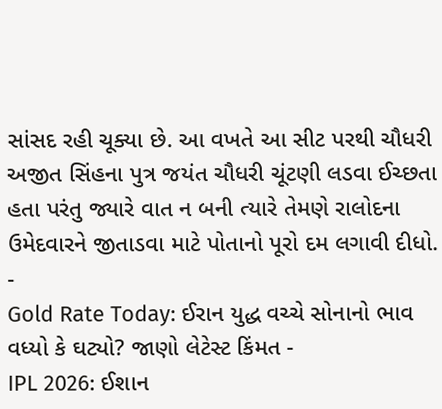સાંસદ રહી ચૂક્યા છે. આ વખતે આ સીટ પરથી ચૌધરી અજીત સિંહના પુત્ર જયંત ચૌધરી ચૂંટણી લડવા ઈચ્છતા હતા પરંતુ જ્યારે વાત ન બની ત્યારે તેમણે રાલોદના ઉમેદવારને જીતાડવા માટે પોતાનો પૂરો દમ લગાવી દીધો.
-
Gold Rate Today: ઈરાન યુદ્ધ વચ્ચે સોનાનો ભાવ વધ્યો કે ઘટ્યો? જાણો લેટેસ્ટ કિંમત -
IPL 2026: ઈશાન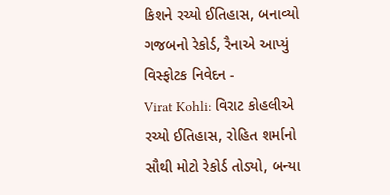કિશને રચ્યો ઈતિહાસ, બનાવ્યો ગજબનો રેકોર્ડ, રૈનાએ આપ્યું વિસ્ફોટક નિવેદન -
Virat Kohli: વિરાટ કોહલીએ રચ્યો ઈતિહાસ, રોહિત શર્માનો સૌથી મોટો રેકોર્ડ તોડ્યો, બન્યા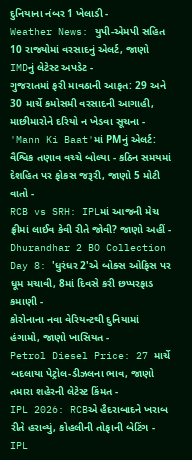દુનિયાના નંબર 1 ખેલાડી -
Weather News: યુપી-એમપી સહિત 10 રાજ્યોમાં વરસાદનું એલર્ટ, જાણો IMDનું લેટેસ્ટ અપડેટ -
ગુજરાતમાં ફરી માવઠાની આફત: 29 અને 30 માર્ચે કમોસમી વરસાદની આગાહી, માછીમારોને દરિયો ન ખેડવા સૂચના -
'Mann Ki Baat'માં PMનું એલર્ટ: વૈશ્વિક તણાવ વચ્ચે બોલ્યા - કઠિન સમયમાં દેશહિત પર ફોકસ જરૂરી, જાણો 5 મોટી વાતો -
RCB vs SRH: IPLમાં આજની મેચ ફ્રીમાં લાઈવ કેવી રીતે જોવી? જાણો અહીં -
Dhurandhar 2 BO Collection Day 8: 'ધુરંધર 2'એ બોક્સ ઓફિસ પર ધૂમ મચાવી, 8માં દિવસે કરી છપ્પરફાડ કમાણી -
કોરોનાના નવા વેરિયન્ટથી દુનિયામાં હંગામો, જાણો ખાસિયત -
Petrol Diesel Price: 27 માર્ચે બદલાયા પેટ્રોલ-ડીઝલના ભાવ, જાણો તમારા શહેરની લેટેસ્ટ કિંમત -
IPL 2026: RCBએ હૈદરાબાદને ખરાબ રીતે હરાવ્યું, કોહલીની તોફાની બેટિંગ -
IPL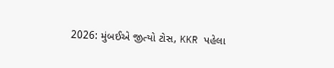2026: મુંબઈએ જીત્યો ટોસ, KKR પહેલા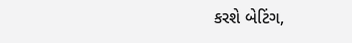કરશે બેટિંગ,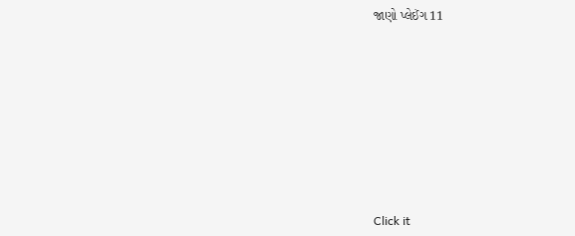જાણો પ્લેઈંગ 11









Click it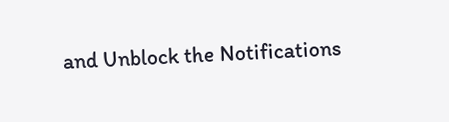and Unblock the Notifications